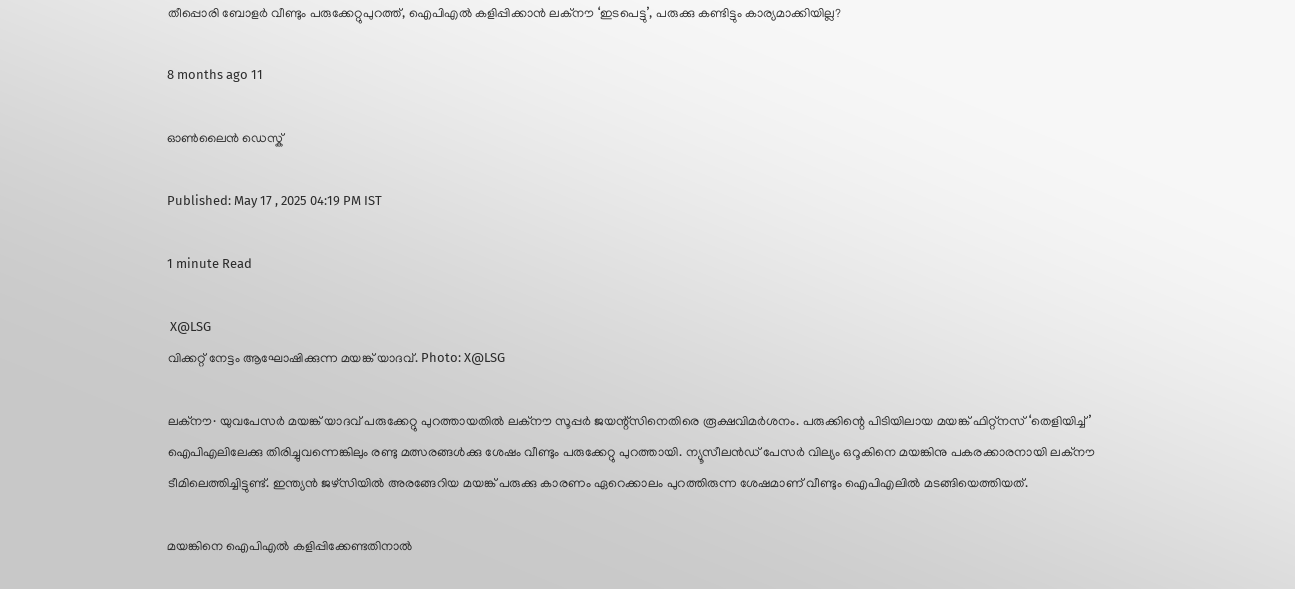തീപ്പൊരി ബോളർ വീണ്ടും പരുക്കേറ്റുപുറത്ത്, ഐപിഎൽ കളിപ്പിക്കാൻ ലക്നൗ ‘ഇടപെട്ടു’, പരുക്കു കണ്ടിട്ടും കാര്യമാക്കിയില്ല?

8 months ago 11

ഓൺലൈൻ ഡെസ്ക്

Published: May 17 , 2025 04:19 PM IST

1 minute Read

 X@LSG
വിക്കറ്റ് നേട്ടം ആഘോഷിക്കുന്ന മയങ്ക് യാദവ്. Photo: X@LSG

ലക്നൗ∙ യുവപേസർ മയങ്ക് യാദവ് പരുക്കേറ്റു പുറത്തായതിൽ ലക്നൗ സൂപ്പർ ജയന്റ്സിനെതിരെ രൂക്ഷവിമർശനം. പരുക്കിന്റെ പിടിയിലായ മയങ്ക് ഫിറ്റ്നസ് ‘തെളിയിച്ച്’ ഐപിഎലിലേക്കു തിരിച്ചുവന്നെങ്കിലും രണ്ടു മത്സരങ്ങൾക്കു ശേഷം വീണ്ടും പരുക്കേറ്റു പുറത്തായി. ന്യൂസീലൻഡ് പേസർ വില്യം ഒറൂകിനെ മയങ്കിനു പകരക്കാരനായി ലക്നൗ ടീമിലെത്തിച്ചിട്ടുണ്ട്. ഇന്ത്യൻ ജഴ്സിയിൽ അരങ്ങേറിയ മയങ്ക് പരുക്കു കാരണം ഏറെക്കാലം പുറത്തിരുന്ന ശേഷമാണ് വീണ്ടും ഐപിഎലിൽ മടങ്ങിയെത്തിയത്.

മയങ്കിനെ ഐപിഎൽ കളിപ്പിക്കേണ്ടതിനാൽ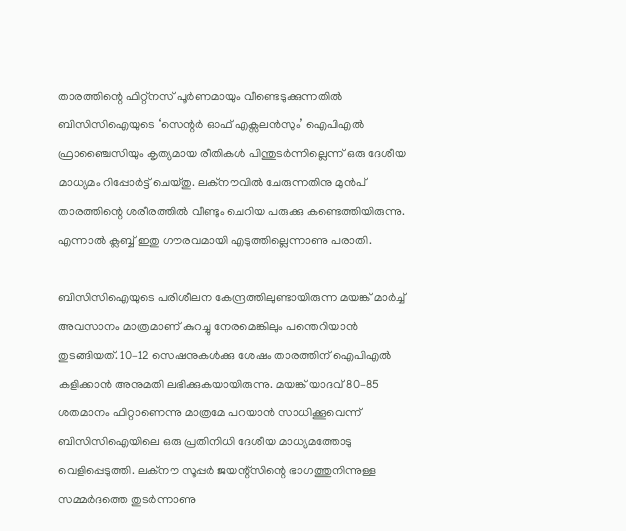താരത്തിന്റെ ഫിറ്റ്നസ്‍ പൂർണമായും വീണ്ടെടുക്കുന്നതിൽ ബിസിസിഐയുടെ ‘സെന്റർ ഓഫ് എക്സലൻസും’ ഐപിഎൽ ഫ്രാഞ്ചൈസിയും കൃത്യമായ രീതികൾ പിന്തുടർന്നില്ലെന്ന് ഒരു ദേശീയ മാധ്യമം റിപ്പോർട്ട് ചെയ്തു. ലക്നൗവിൽ ചേരുന്നതിനു മുൻപ് താരത്തിന്റെ ശരീരത്തിൽ വീണ്ടും ചെറിയ പരുക്കു കണ്ടെത്തിയിരുന്നു. എന്നാൽ ക്ലബ്ബ് ഇതു ഗൗരവമായി എടുത്തില്ലെന്നാണു പരാതി.

ബിസിസിഐയുടെ പരിശീലന കേന്ദ്രത്തിലുണ്ടായിരുന്ന മയങ്ക് മാർച്ച് അവസാനം മാത്രമാണ് കുറച്ചു നേരമെങ്കിലും പന്തെറിയാൻ തുടങ്ങിയത്. 10–12 സെഷനുകൾക്കു ശേഷം താരത്തിന് ഐപിഎൽ കളിക്കാൻ അനുമതി ലഭിക്കുകയായിരുന്നു. മയങ്ക് യാദവ് 80–85 ശതമാനം ഫിറ്റാണെന്നു മാത്രമേ പറയാൻ സാധിക്കൂവെന്ന് ബിസിസിഐയിലെ ഒരു പ്രതിനിധി ദേശീയ മാധ്യമത്തോടു വെളിപ്പെടുത്തി. ലക്നൗ സൂപ്പർ ജയന്റ്സിന്റെ ഭാഗത്തുനിന്നുള്ള സമ്മർദത്തെ തുടർന്നാണു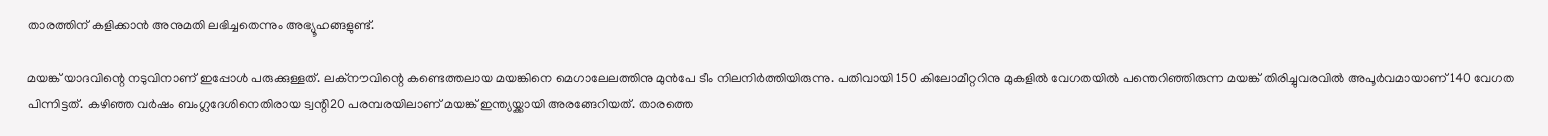താരത്തിന് കളിക്കാൻ അനുമതി ലഭിച്ചതെന്നും അഭ്യൂഹങ്ങളുണ്ട്.

മയങ്ക് യാദവിന്റെ നടുവിനാണ് ഇപ്പോൾ പരുക്കുള്ളത്. ലക്നൗവിന്റെ കണ്ടെത്തലായ മയങ്കിനെ മെഗാലേലത്തിനു മുൻപേ ടീം നിലനിർത്തിയിരുന്നു. പതിവായി 150 കിലോമീറ്ററിനു മുകളിൽ വേഗതയിൽ പന്തെറിഞ്ഞിരുന്ന മയങ്ക് തിരിച്ചുവരവിൽ അപൂര്‍വമായാണ് 140 വേഗത പിന്നിട്ടത്. കഴിഞ്ഞ വർഷം ബംഗ്ലദേശിനെതിരായ ട്വന്റി20 പരമ്പരയിലാണ് മയങ്ക് ഇന്ത്യയ്ക്കായി അരങ്ങേറിയത്. താരത്തെ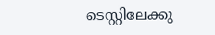ടെസ്റ്റിലേക്കു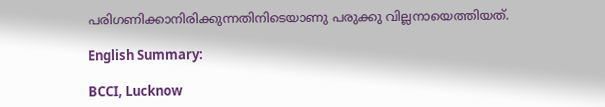പരിഗണിക്കാനിരിക്കുന്നതിനിടെയാണു പരുക്കു വില്ലനായെത്തിയത്.

English Summary:

BCCI, Lucknow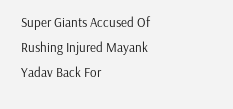Super Giants Accused Of Rushing Injured Mayank Yadav Back For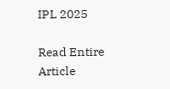IPL 2025

Read Entire Article